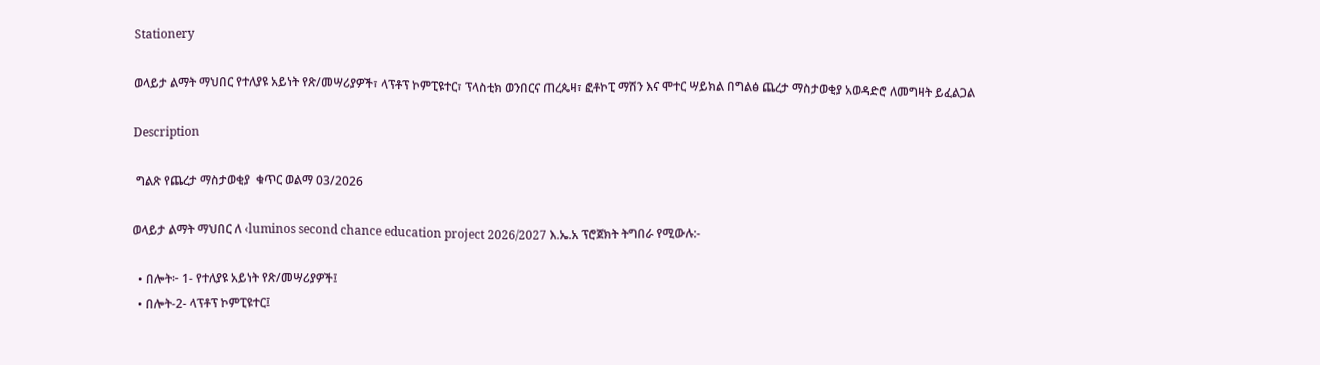Stationery

ወላይታ ልማት ማህበር የተለያዩ አይነት የጽ/መሣሪያዎች፣ ላፕቶፕ ኮምፒዩተር፣ ፕላስቲክ ወንበርና ጠረጴዛ፣ ፎቶኮፒ ማሽን እና ሞተር ሣይክል በግልፅ ጨረታ ማስታወቂያ አወዳድሮ ለመግዛት ይፈልጋል

Description

 ግልጽ የጨረታ ማስታወቂያ  ቁጥር ወልማ 03/2026

ወላይታ ልማት ማህበር ለ ‹luminos second chance education project 2026/2027 እ.ኤ.አ ፕሮጀክት ትግበራ የሚውሉ:-

  • በሎት፦ 1- የተለያዩ አይነት የጽ/መሣሪያዎች፤
  • በሎት-2- ላፕቶፕ ኮምፒዩተር፤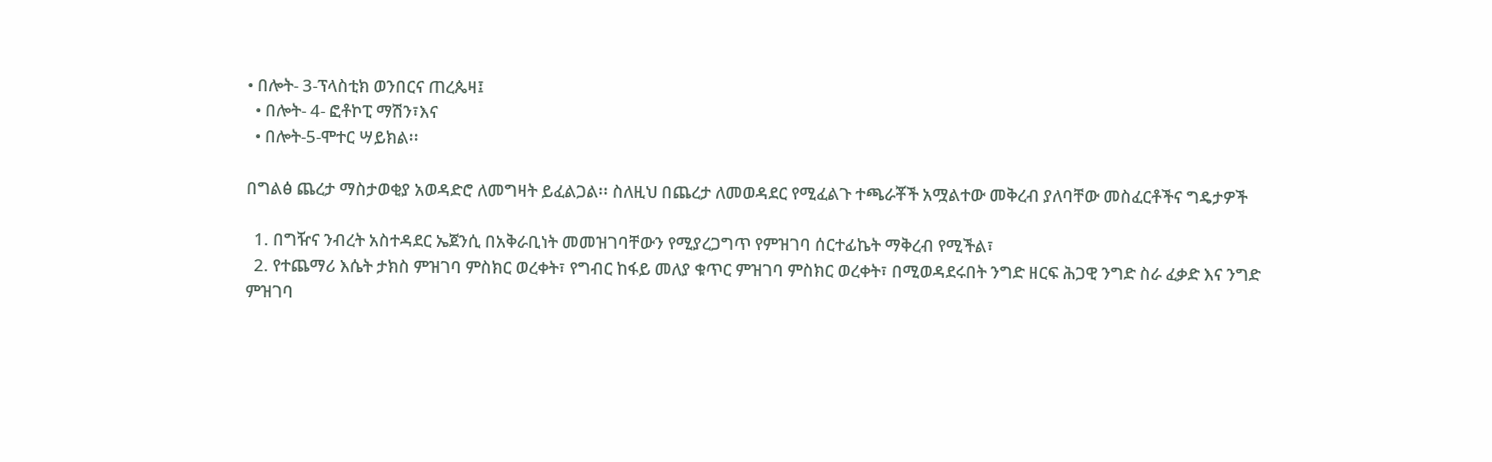• በሎት- 3-ፕላስቲክ ወንበርና ጠረጴዛ፤
  • በሎት- 4- ፎቶኮፒ ማሽን፣እና
  • በሎት-5-ሞተር ሣይክል፡፡

በግልፅ ጨረታ ማስታወቂያ አወዳድሮ ለመግዛት ይፈልጋል፡፡ ስለዚህ በጨረታ ለመወዳደር የሚፈልጉ ተጫራቾች አሟልተው መቅረብ ያለባቸው መስፈርቶችና ግዴታዎች

  1. በግዥና ንብረት አስተዳደር ኤጀንሲ በአቅራቢነት መመዝገባቸውን የሚያረጋግጥ የምዝገባ ሰርተፊኬት ማቅረብ የሚችል፣
  2. የተጨማሪ እሴት ታክስ ምዝገባ ምስክር ወረቀት፣ የግብር ከፋይ መለያ ቁጥር ምዝገባ ምስክር ወረቀት፣ በሚወዳደሩበት ንግድ ዘርፍ ሕጋዊ ንግድ ስራ ፈቃድ እና ንግድ ምዝገባ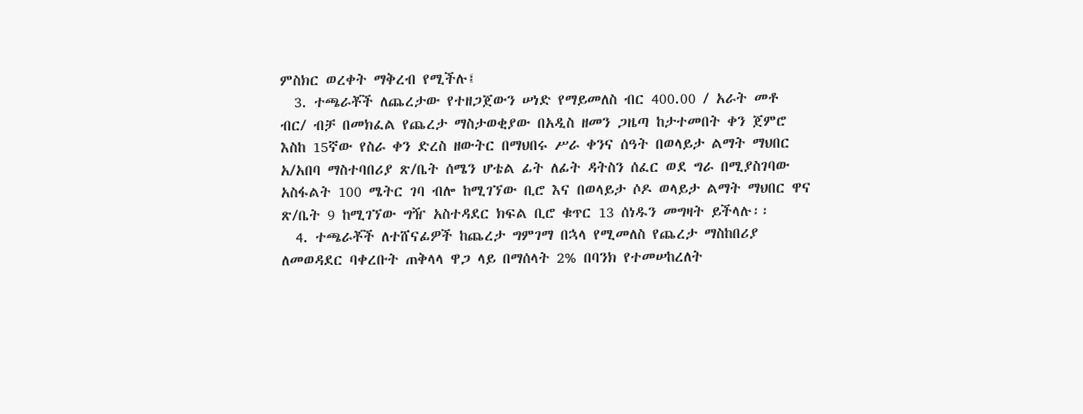ምስክር ወረቀት ማቅረብ የሚችሉ፤
  3. ተጫራቾች ለጨረታው የተዘጋጀውን ሠነድ የማይመለስ ብር 400.00 / አራት መቶ ብር/ ብቻ በመክፈል የጨረታ ማስታወቂያው በአዲስ ዘመን ጋዜጣ ከታተመበት ቀን ጀምሮ እስከ 15ኛው የስራ ቀን ድረስ ዘውትር በማህበሩ ሥራ ቀንና ሰዓት በወላይታ ልማት ማህበር አ/አበባ ማስተባበሪያ ጽ/ቤት ሰሜን ሆቴል ፊት ለፊት ዳትስን ሰፈር ወደ ግራ በሚያስገባው አስፋልት 100 ሜትር ገባ ብሎ ከሚገኘው ቢሮ እና በወላይታ ሶዶ ወላይታ ልማት ማህበር ዋና ጽ/ቤት 9 ከሚገኘው ግዥ አስተዳደር ክፍል ቢሮ ቁጥር 13 ሰነዱን መግዛት ይችላሉ፡፡
  4. ተጫራቾች ለተሸናፊዎች ከጨረታ ግምገማ በኋላ የሚመለስ የጨረታ ማስከበሪያ ለመወዳደር ባቀረቡት ጠቅላላ ዋጋ ላይ በማሰላት 2% በባንክ የተመሠከረለት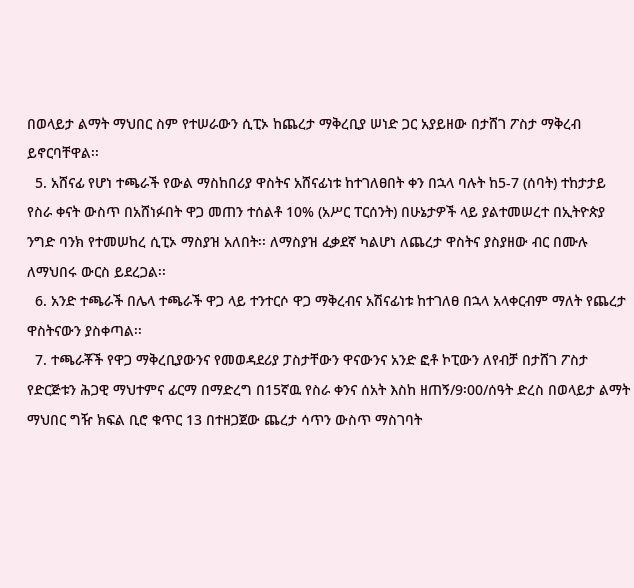በወላይታ ልማት ማህበር ስም የተሠራውን ሲፒኦ ከጨረታ ማቅረቢያ ሠነድ ጋር አያይዘው በታሸገ ፖስታ ማቅረብ ይኖርባቸዋል፡፡
  5. አሸናፊ የሆነ ተጫራች የውል ማስከበሪያ ዋስትና አሸናፊነቱ ከተገለፀበት ቀን በኋላ ባሉት ከ5-7 (ሰባት) ተከታታይ የስራ ቀናት ውስጥ በአሸነፉበት ዋጋ መጠን ተሰልቶ 10% (አሥር ፐርሰንት) በሁኔታዎች ላይ ያልተመሠረተ በኢትዮጵያ ንግድ ባንክ የተመሠከረ ሲፒኦ ማስያዝ አለበት፡፡ ለማስያዝ ፈቃደኛ ካልሆነ ለጨረታ ዋስትና ያስያዘው ብር በሙሉ ለማህበሩ ውርስ ይደረጋል፡፡
  6. አንድ ተጫራች በሌላ ተጫራች ዋጋ ላይ ተንተርሶ ዋጋ ማቅረብና አሽናፊነቱ ከተገለፀ በኋላ አላቀርብም ማለት የጨረታ ዋስትናውን ያስቀጣል፡፡
  7. ተጫራቾች የዋጋ ማቅረቢያውንና የመወዳደሪያ ፓስታቸውን ዋናውንና አንድ ፎቶ ኮፒውን ለየብቻ በታሸገ ፖስታ የድርጅቱን ሕጋዊ ማህተምና ፊርማ በማድረግ በ15ኛዉ የስራ ቀንና ሰአት እስከ ዘጠኝ/9፡00/ሰዓት ድረስ በወላይታ ልማት ማህበር ግዥ ክፍል ቢሮ ቁጥር 13 በተዘጋጀው ጨረታ ሳጥን ውስጥ ማስገባት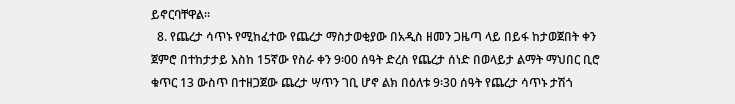ይኖርባቸዋል።
  8. የጨረታ ሳጥኑ የሚከፈተው የጨረታ ማስታወቂያው በአዲስ ዘመን ጋዜጣ ላይ በይፋ ከታወጀበት ቀን ጀምሮ በተከታታይ እስከ 15ኛው የስራ ቀን 9፡00 ሰዓት ድረስ የጨረታ ሰነድ በወላይታ ልማት ማህበር ቢሮ ቁጥር 13 ውስጥ በተዘጋጀው ጨረታ ሣጥን ገቢ ሆኖ ልክ በዕለቱ 9፡30 ሰዓት የጨረታ ሳጥኑ ታሽጎ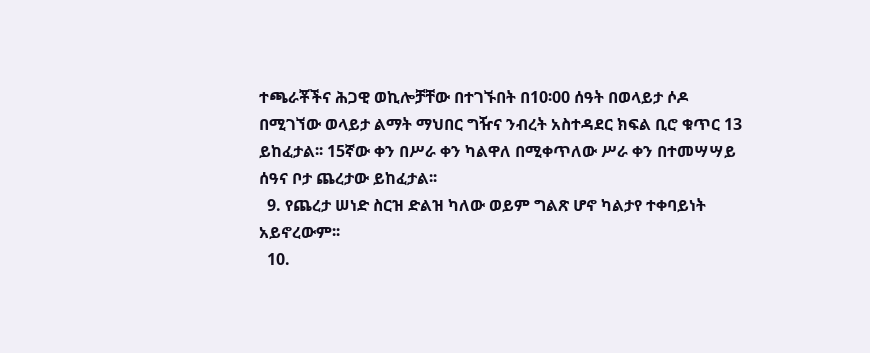ተጫራቾችና ሕጋዊ ወኪሎቻቸው በተገኙበት በ10፡00 ሰዓት በወላይታ ሶዶ በሚገኘው ወላይታ ልማት ማህበር ግዥና ንብረት አስተዳደር ክፍል ቢሮ ቁጥር 13 ይከፈታል፡፡ 15ኛው ቀን በሥራ ቀን ካልዋለ በሚቀጥለው ሥራ ቀን በተመሣሣይ ሰዓና ቦታ ጨረታው ይከፈታል፡፡
  9. የጨረታ ሠነድ ስርዝ ድልዝ ካለው ወይም ግልጽ ሆኖ ካልታየ ተቀባይነት አይኖረውም፡፡
  10.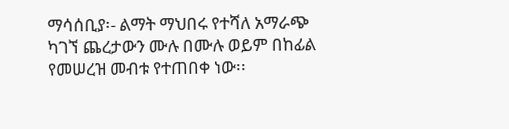ማሳሰቢያ፡- ልማት ማህበሩ የተሻለ አማራጭ ካገኘ ጨረታውን ሙሉ በሙሉ ወይም በከፊል የመሠረዝ መብቱ የተጠበቀ ነው፡፡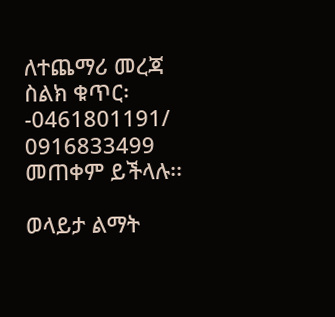ለተጨማሪ መረጃ ስልክ ቁጥር፡-0461801191/ 0916833499 መጠቀም ይችላሉ፡፡

ወላይታ ልማት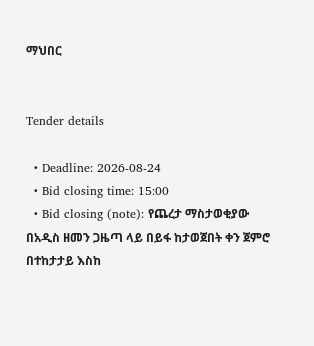ማህበር


Tender details

  • Deadline: 2026-08-24
  • Bid closing time: 15:00
  • Bid closing (note): የጨረታ ማስታወቂያው በአዲስ ዘመን ጋዜጣ ላይ በይፋ ከታወጀበት ቀን ጀምሮ በተከታታይ እስከ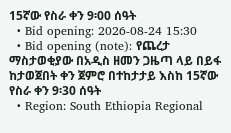15ኛው የስራ ቀን 9፡00 ሰዓት
  • Bid opening: 2026-08-24 15:30
  • Bid opening (note): የጨረታ ማስታወቂያው በአዲስ ዘመን ጋዜጣ ላይ በይፋ ከታወጀበት ቀን ጀምሮ በተከታታይ እስከ 15ኛው የስራ ቀን 9፡30 ሰዓት
  • Region: South Ethiopia Regional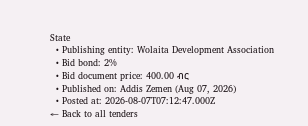State
  • Publishing entity: Wolaita Development Association
  • Bid bond: 2%
  • Bid document price: 400.00 ብር
  • Published on: Addis Zemen (Aug 07, 2026)
  • Posted at: 2026-08-07T07:12:47.000Z
← Back to all tenders